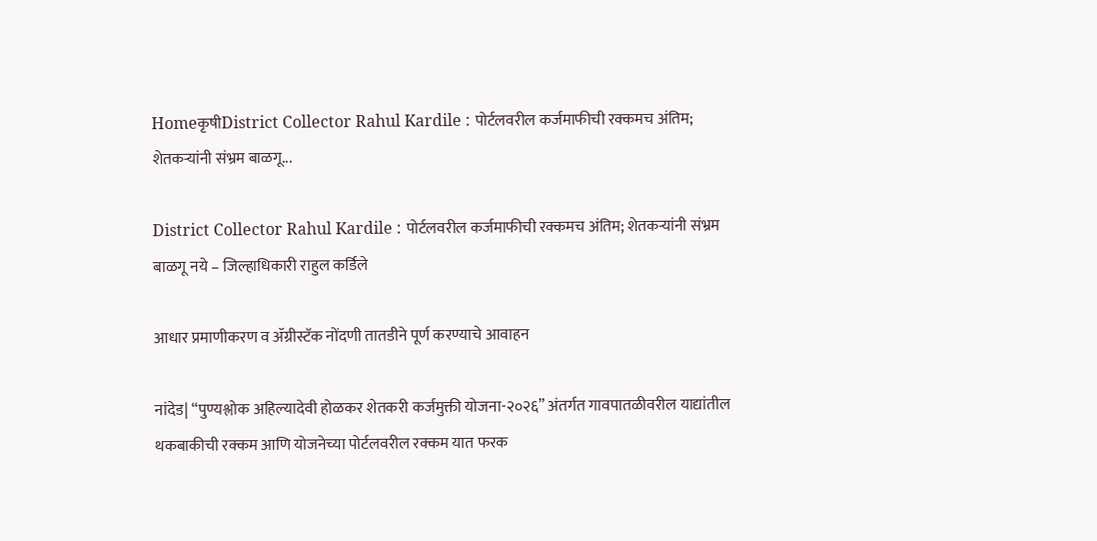HomeकृषीDistrict Collector Rahul Kardile : पोर्टलवरील कर्जमाफीची रक्कमच अंतिम; शेतकऱ्यांनी संभ्रम बाळगू...

District Collector Rahul Kardile : पोर्टलवरील कर्जमाफीची रक्कमच अंतिम; शेतकऱ्यांनी संभ्रम बाळगू नये – जिल्हाधिकारी राहुल कर्डिले

आधार प्रमाणीकरण व ॲग्रीस्टॅक नोंदणी तातडीने पूर्ण करण्याचे आवाहन

नांदेड| “पुण्यश्लोक अहिल्यादेवी होळकर शेतकरी कर्जमुक्ती योजना-२०२६” अंतर्गत गावपातळीवरील याद्यांतील थकबाकीची रक्कम आणि योजनेच्या पोर्टलवरील रक्कम यात फरक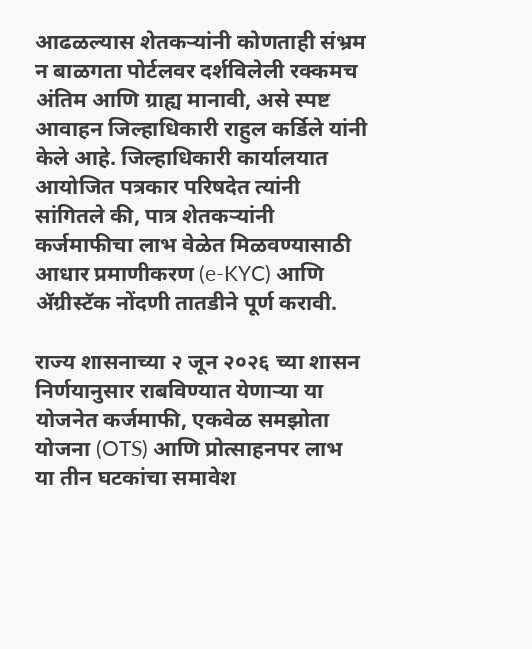आढळल्यास शेतकऱ्यांनी कोणताही संभ्रम न बाळगता पोर्टलवर दर्शविलेली रक्कमच अंतिम आणि ग्राह्य मानावी, असे स्पष्ट आवाहन जिल्हाधिकारी राहुल कर्डिले यांनी केले आहे. जिल्हाधिकारी कार्यालयात आयोजित पत्रकार परिषदेत त्यांनी सांगितले की, पात्र शेतकऱ्यांनी कर्जमाफीचा लाभ वेळेत मिळवण्यासाठी आधार प्रमाणीकरण (e-KYC) आणि ॲग्रीस्टॅक नोंदणी तातडीने पूर्ण करावी.

राज्य शासनाच्या २ जून २०२६ च्या शासन निर्णयानुसार राबविण्यात येणाऱ्या या योजनेत कर्जमाफी, एकवेळ समझोता योजना (OTS) आणि प्रोत्साहनपर लाभ या तीन घटकांचा समावेश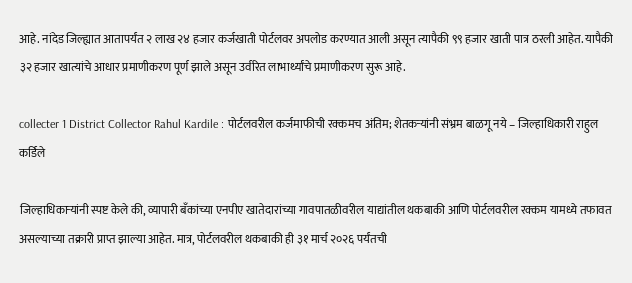आहे. नांदेड जिल्ह्यात आतापर्यंत २ लाख २४ हजार कर्जखाती पोर्टलवर अपलोड करण्यात आली असून त्यापैकी ९९ हजार खाती पात्र ठरली आहेत. यापैकी ३२ हजार खात्यांचे आधार प्रमाणीकरण पूर्ण झाले असून उर्वरित लाभार्थ्यांचे प्रमाणीकरण सुरू आहे.

collecter 1 District Collector Rahul Kardile : पोर्टलवरील कर्जमाफीची रक्कमच अंतिम; शेतकऱ्यांनी संभ्रम बाळगू नये – जिल्हाधिकारी राहुल कर्डिले

जिल्हाधिकाऱ्यांनी स्पष्ट केले की, व्यापारी बँकांच्या एनपीए खातेदारांच्या गावपातळीवरील याद्यांतील थकबाकी आणि पोर्टलवरील रक्कम यामध्ये तफावत असल्याच्या तक्रारी प्राप्त झाल्या आहेत. मात्र, पोर्टलवरील थकबाकी ही ३१ मार्च २०२६ पर्यंतची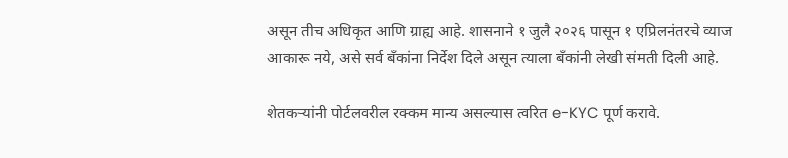असून तीच अधिकृत आणि ग्राह्य आहे. शासनाने १ जुलै २०२६ पासून १ एप्रिलनंतरचे व्याज आकारू नये, असे सर्व बँकांना निर्देश दिले असून त्याला बँकांनी लेखी संमती दिली आहे.

शेतकऱ्यांनी पोर्टलवरील रक्कम मान्य असल्यास त्वरित e-KYC पूर्ण करावे.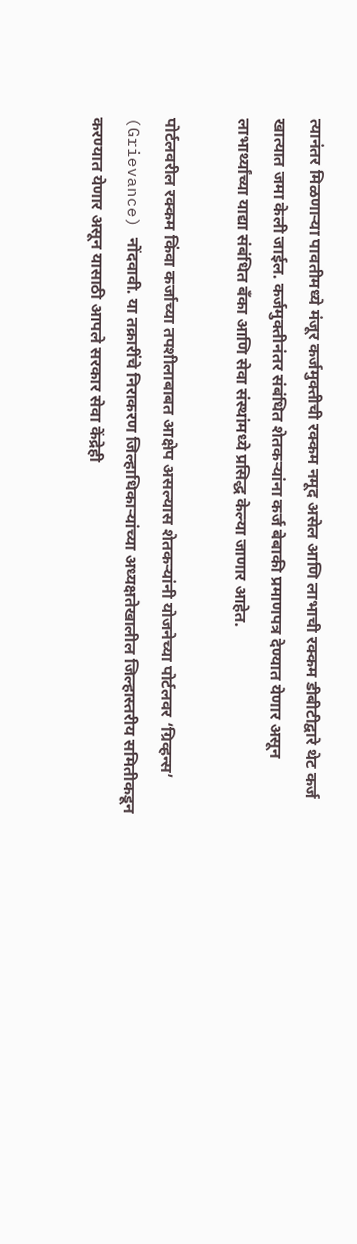त्यानंतर मिळणाऱ्या पावतीमध्ये मंजूर कर्जमुक्तीची रक्कम नमूद असेल आणि लाभाची रक्कम डीबीटीद्वारे थेट कर्ज खात्यात जमा केली जाईल. कर्जमुक्तीनंतर संबंधित शेतकऱ्यांना कर्ज बेबाकी प्रमाणपत्र देण्यात येणार असून लाभार्थ्यांच्या याद्या संबंधित बँका आणि सेवा संस्थांमध्ये प्रसिद्ध केल्या जाणार आहेत.

पोर्टलवरील रक्कम किंवा कर्जाच्या तपशीलाबाबत आक्षेप असल्यास शेतकऱ्यांनी योजनेच्या पोर्टलवर ‘ग्रिव्हन्स’ (Grievance) नोंदवावी. या तक्रारींचे निराकरण जिल्हाधिकाऱ्यांच्या अध्यक्षतेखालील जिल्हास्तरीय समितीकडून करण्यात येणार असून यासाठी आपले सरकार सेवा केंद्रेही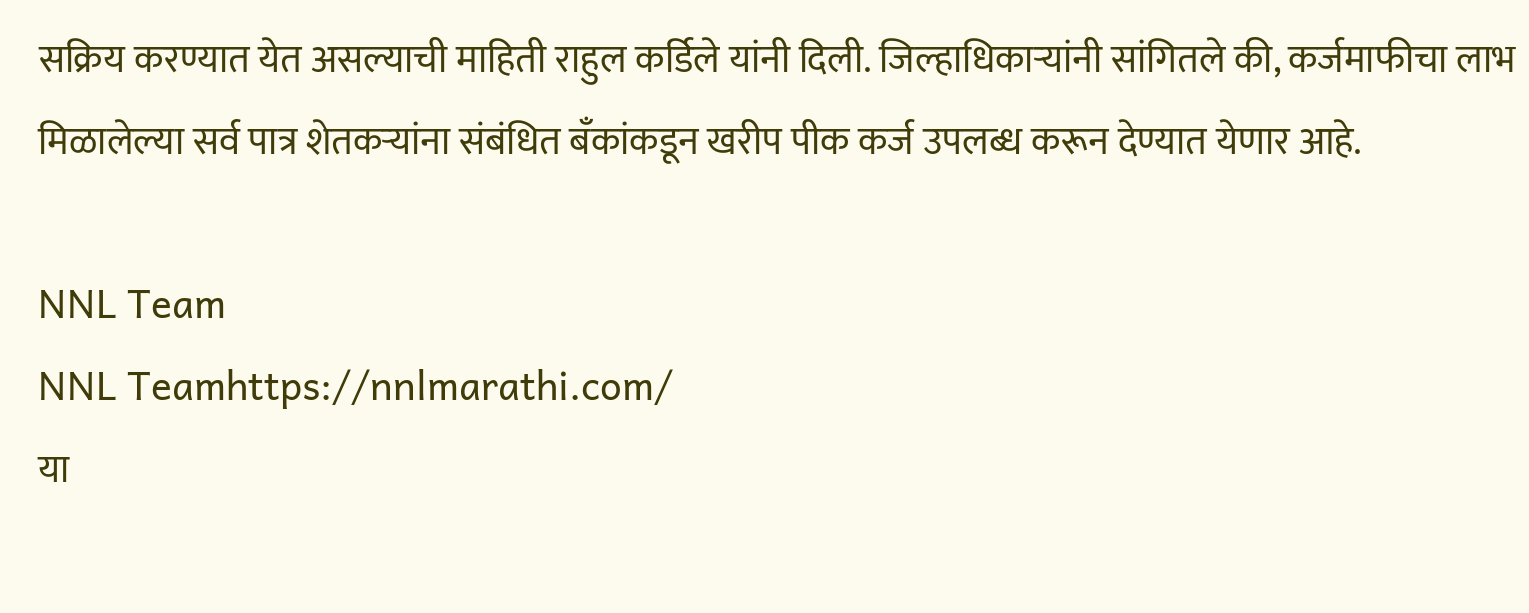सक्रिय करण्यात येत असल्याची माहिती राहुल कर्डिले यांनी दिली. जिल्हाधिकाऱ्यांनी सांगितले की, कर्जमाफीचा लाभ मिळालेल्या सर्व पात्र शेतकऱ्यांना संबंधित बँकांकडून खरीप पीक कर्ज उपलब्ध करून देण्यात येणार आहे.

NNL Team
NNL Teamhttps://nnlmarathi.com/
या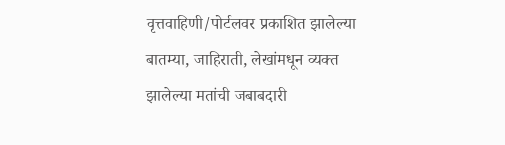वृत्तवाहिणी/पोर्टलवर प्रकाशित झालेल्या बातम्या, जाहिराती, लेखांमधून व्यक्त झालेल्या मतांची जबाबदारी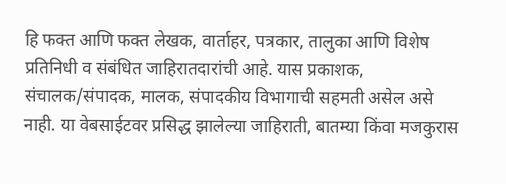हि फक्त आणि फक्त लेखक, वार्ताहर, पत्रकार, तालुका आणि विशेष प्रतिनिधी व संबंधित जाहिरातदारांची आहे. यास प्रकाशक, संचालक/संपादक, मालक, संपादकीय विभागाची सहमती असेल असे नाही. या वेबसाईटवर प्रसिद्ध झालेल्या जाहिराती, बातम्या किंवा मजकुरास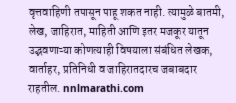वृत्तवाहिणी तपासून पाहू शकत नाही. त्यामुळे बातमी, लेख, जाहिरात, माहिती आणि इतर मजकूर यातून उद्भवणाऱ्या कोणत्याही विषयाला संबंधित लेखक, वार्ताहर, प्रतिनिधी व जाहिरातदारच जबाबदार राहतील. nnlmarathi.com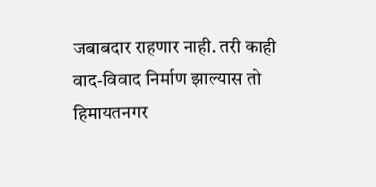जबाबदार राहणार नाही. तरी काही वाद-विवाद निर्माण झाल्यास तो हिमायतनगर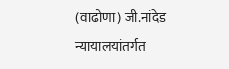(वाढोणा) जी.नांदेड न्यायालयांतर्गत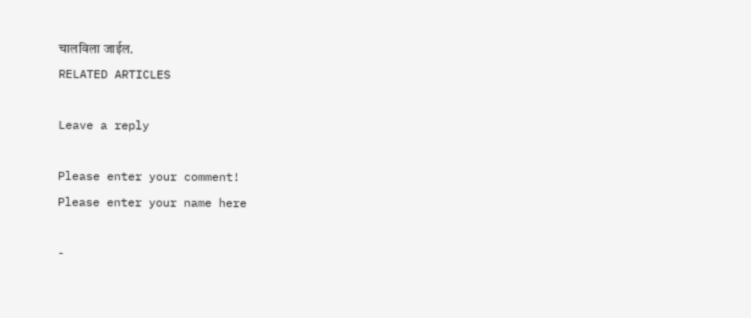चालविला जाईल.
RELATED ARTICLES

Leave a reply

Please enter your comment!
Please enter your name here

-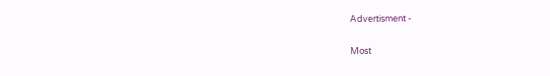Advertisment -

Most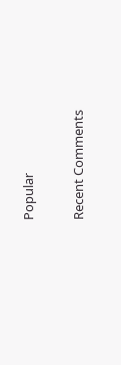Popular

Recent Comments